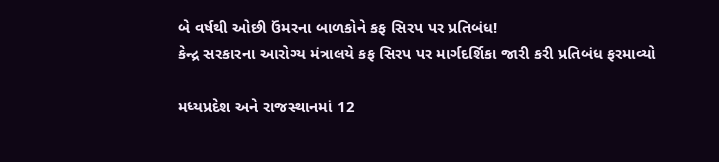બે વર્ષથી ઓછી ઉંમરના બાળકોને કફ સિરપ પર પ્રતિબંધ!
કેન્દ્ર સરકારના આરોગ્ય મંત્રાલયે કફ સિરપ પર માર્ગદર્શિકા જારી કરી પ્રતિબંધ ફરમાવ્યો

મધ્યપ્રદેશ અને રાજસ્થાનમાં 12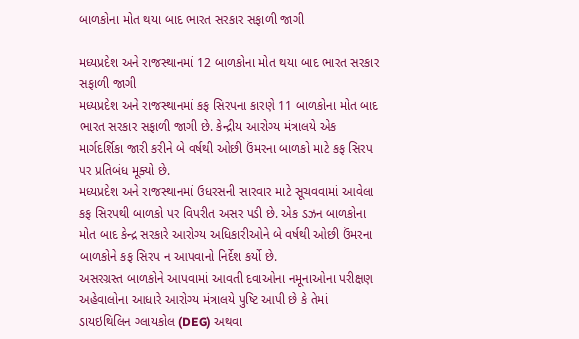બાળકોના મોત થયા બાદ ભારત સરકાર સફાળી જાગી

મધ્યપ્રદેશ અને રાજસ્થાનમાં 12 બાળકોના મોત થયા બાદ ભારત સરકાર સફાળી જાગી
મધ્યપ્રદેશ અને રાજસ્થાનમાં કફ સિરપના કારણે 11 બાળકોના મોત બાદ ભારત સરકાર સફાળી જાગી છે. કેન્દ્રીય આરોગ્ય મંત્રાલયે એક માર્ગદર્શિકા જારી કરીને બે વર્ષથી ઓછી ઉંમરના બાળકો માટે કફ સિરપ પર પ્રતિબંધ મૂક્યો છે.
મધ્યપ્રદેશ અને રાજસ્થાનમાં ઉધરસની સારવાર માટે સૂચવવામાં આવેલા કફ સિરપથી બાળકો પર વિપરીત અસર પડી છે. એક ડઝન બાળકોના મોત બાદ કેન્દ્ર સરકારે આરોગ્ય અધિકારીઓને બે વર્ષથી ઓછી ઉંમરના બાળકોને કફ સિરપ ન આપવાનો નિર્દેશ કર્યો છે.
અસરગ્રસ્ત બાળકોને આપવામાં આવતી દવાઓના નમૂનાઓના પરીક્ષણ અહેવાલોના આધારે આરોગ્ય મંત્રાલયે પુષ્ટિ આપી છે કે તેમાં ડાયઇથિલિન ગ્લાયકોલ (DEG) અથવા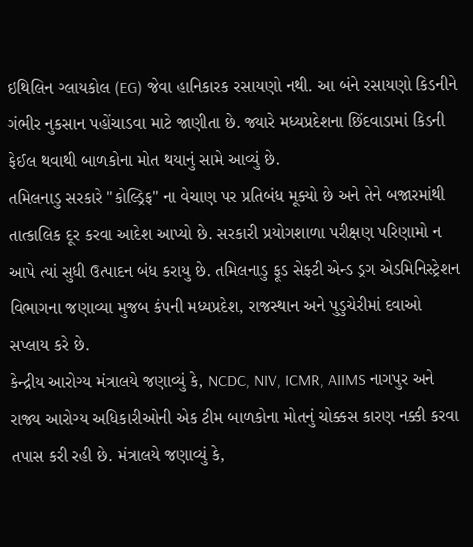ઇથિલિન ગ્લાયકોલ (EG) જેવા હાનિકારક રસાયણો નથી. આ બંને રસાયણો કિડનીને ગંભીર નુકસાન પહોંચાડવા માટે જાણીતા છે. જ્યારે મધ્યપ્રદેશના છિંદવાડામાં કિડની ફેઈલ થવાથી બાળકોના મોત થયાનું સામે આવ્યું છે.
તમિલનાડુ સરકારે "કોલ્ડ્રિફ" ના વેચાણ પર પ્રતિબંધ મૂક્યો છે અને તેને બજારમાંથી તાત્કાલિક દૂર કરવા આદેશ આપ્યો છે. સરકારી પ્રયોગશાળા પરીક્ષણ પરિણામો ન આપે ત્યાં સુધી ઉત્પાદન બંધ કરાયુ છે. તમિલનાડુ ફૂડ સેફ્ટી એન્ડ ડ્રગ એડમિનિસ્ટ્રેશન વિભાગના જણાવ્યા મુજબ કંપની મધ્યપ્રદેશ, રાજસ્થાન અને પુડુચેરીમાં દવાઓ સપ્લાય કરે છે.
કેન્દ્રીય આરોગ્ય મંત્રાલયે જણાવ્યું કે, NCDC, NIV, ICMR, AIIMS નાગપુર અને રાજ્ય આરોગ્ય અધિકારીઓની એક ટીમ બાળકોના મોતનું ચોક્કસ કારણ નક્કી કરવા તપાસ કરી રહી છે. મંત્રાલયે જણાવ્યું કે,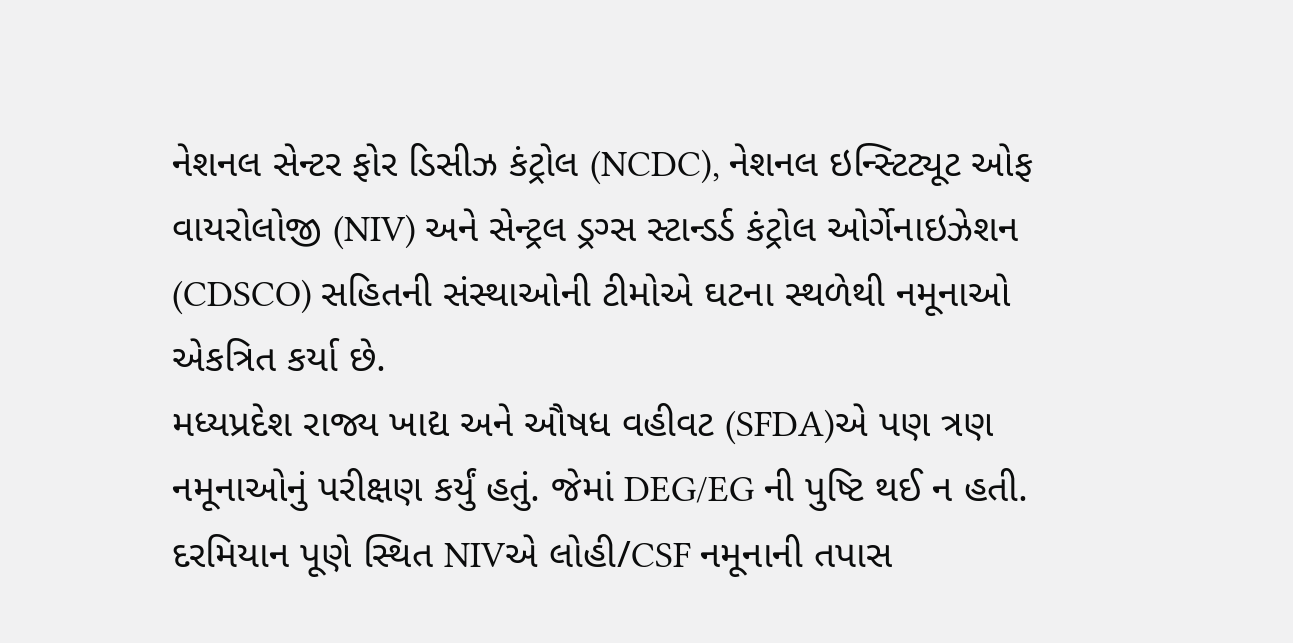નેશનલ સેન્ટર ફોર ડિસીઝ કંટ્રોલ (NCDC), નેશનલ ઇન્સ્ટિટ્યૂટ ઓફ વાયરોલોજી (NIV) અને સેન્ટ્રલ ડ્રગ્સ સ્ટાન્ડર્ડ કંટ્રોલ ઓર્ગેનાઇઝેશન (CDSCO) સહિતની સંસ્થાઓની ટીમોએ ઘટના સ્થળેથી નમૂનાઓ એકત્રિત કર્યા છે.
મધ્યપ્રદેશ રાજ્ય ખાદ્ય અને ઔષધ વહીવટ (SFDA)એ પણ ત્રણ નમૂનાઓનું પરીક્ષણ કર્યું હતું. જેમાં DEG/EG ની પુષ્ટિ થઈ ન હતી. દરમિયાન પૂણે સ્થિત NIVએ લોહી/CSF નમૂનાની તપાસ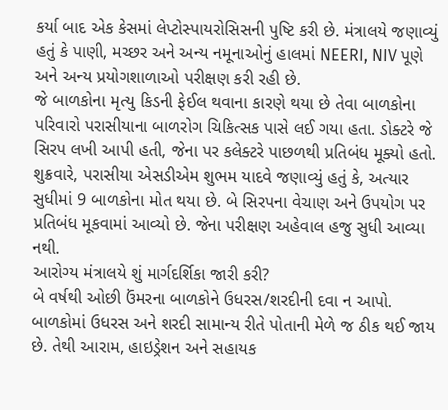કર્યા બાદ એક કેસમાં લેપ્ટોસ્પાયરોસિસની પુષ્ટિ કરી છે. મંત્રાલયે જણાવ્યું હતું કે પાણી, મચ્છર અને અન્ય નમૂનાઓનું હાલમાં NEERI, NIV પૂણે અને અન્ય પ્રયોગશાળાઓ પરીક્ષણ કરી રહી છે.
જે બાળકોના મૃત્યુ કિડની ફેઈલ થવાના કારણે થયા છે તેવા બાળકોના પરિવારો પરાસીયાના બાળરોગ ચિકિત્સક પાસે લઈ ગયા હતા. ડોક્ટરે જે સિરપ લખી આપી હતી, જેના પર કલેક્ટરે પાછળથી પ્રતિબંધ મૂક્યો હતો. શુક્રવારે, પરાસીયા એસડીએમ શુભમ યાદવે જણાવ્યું હતું કે, અત્યાર સુધીમાં 9 બાળકોના મોત થયા છે. બે સિરપના વેચાણ અને ઉપયોગ પર પ્રતિબંધ મૂકવામાં આવ્યો છે. જેના પરીક્ષણ અહેવાલ હજુ સુધી આવ્યા નથી.
આરોગ્ય મંત્રાલયે શું માર્ગદર્શિકા જારી કરી?
બે વર્ષથી ઓછી ઉંમરના બાળકોને ઉધરસ/શરદીની દવા ન આપો.
બાળકોમાં ઉધરસ અને શરદી સામાન્ય રીતે પોતાની મેળે જ ઠીક થઈ જાય છે. તેથી આરામ, હાઇડ્રેશન અને સહાયક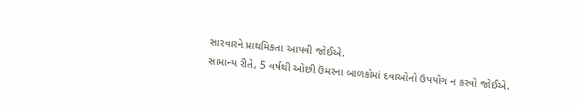સારવારને પ્રાથમિકતા આપવી જોઈએ.
સામાન્ય રીતે, 5 વર્ષથી ઓછી ઉંમરના બાળકોમાં દવાઓનો ઉપયોગ ન કરવો જોઈએ.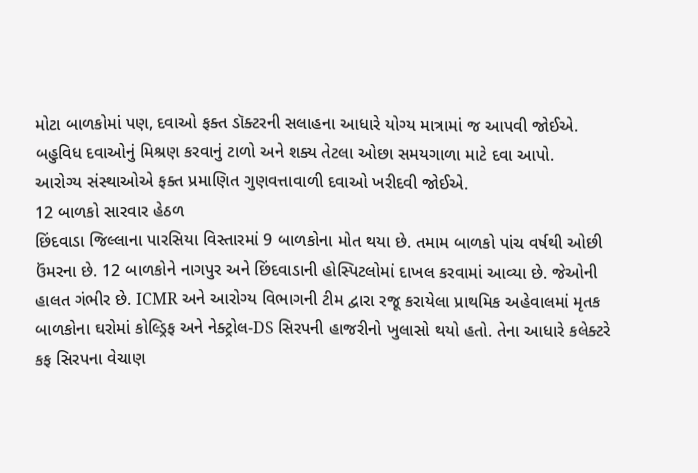મોટા બાળકોમાં પણ, દવાઓ ફક્ત ડૉક્ટરની સલાહના આધારે યોગ્ય માત્રામાં જ આપવી જોઈએ.
બહુવિધ દવાઓનું મિશ્રણ કરવાનું ટાળો અને શક્ય તેટલા ઓછા સમયગાળા માટે દવા આપો.
આરોગ્ય સંસ્થાઓએ ફક્ત પ્રમાણિત ગુણવત્તાવાળી દવાઓ ખરીદવી જોઈએ.
12 બાળકો સારવાર હેઠળ
છિંદવાડા જિલ્લાના પારસિયા વિસ્તારમાં 9 બાળકોના મોત થયા છે. તમામ બાળકો પાંચ વર્ષથી ઓછી ઉંમરના છે. 12 બાળકોને નાગપુર અને છિંદવાડાની હોસ્પિટલોમાં દાખલ કરવામાં આવ્યા છે. જેઓની હાલત ગંભીર છે. ICMR અને આરોગ્ય વિભાગની ટીમ દ્વારા રજૂ કરાયેલા પ્રાથમિક અહેવાલમાં મૃતક બાળકોના ઘરોમાં કોલ્ડ્રિફ અને નેક્ટ્રોલ-DS સિરપની હાજરીનો ખુલાસો થયો હતો. તેના આધારે કલેક્ટરે કફ સિરપના વેચાણ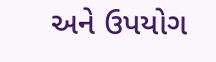અને ઉપયોગ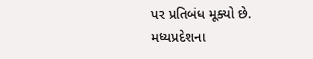પર પ્રતિબંધ મૂક્યો છે.
મધ્યપ્રદેશના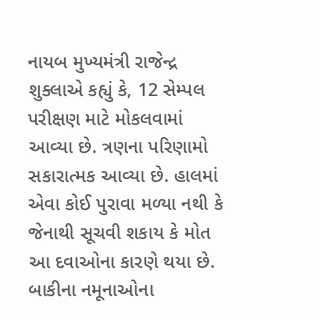નાયબ મુખ્યમંત્રી રાજેન્દ્ર શુક્લાએ કહ્યું કે, 12 સેમ્પલ પરીક્ષણ માટે મોકલવામાં આવ્યા છે. ત્રણના પરિણામો સકારાત્મક આવ્યા છે. હાલમાં એવા કોઈ પુરાવા મળ્યા નથી કે જેનાથી સૂચવી શકાય કે મોત આ દવાઓના કારણે થયા છે. બાકીના નમૂનાઓના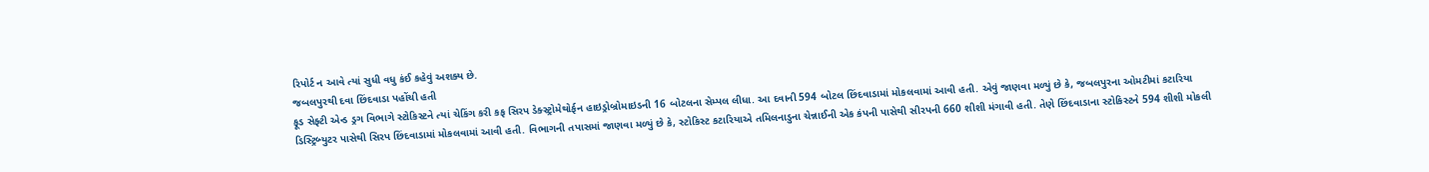રિપોર્ટ ન આવે ત્યાં સુધી વધુ કંઈ કહેવું અશક્ય છે.
જબલપુરથી દવા છિંદવાડા પહોંચી હતી
ફૂડ સેફ્ટી એન્ડ ડ્રગ વિભાગે સ્ટોકિસ્ટને ત્યાં ચેકિંગ કરી કફ સિરપ ડેક્સ્ટ્રોમેથોર્ફન હાઇડ્રોબ્રોમાઇડની 16 બોટલના સેમ્પલ લીધા. આ દવાની 594 બોટલ છિંદવાડામાં મોકલવામાં આવી હતી. એવું જાણવા મળ્યું છે કે, જબલપુરના ઓમટીમાં કટારિયા ડિસ્ટ્રિબ્યુટર પાસેથી સિરપ છિંદવાડામાં મોકલવામાં આવી હતી. વિભાગની તપાસમાં જાણવા મળ્યું છે કે, સ્ટોકિસ્ટ કટારિયાએ તમિલનાડુના ચેન્નાઈની એક કંપની પાસેથી સીરપની 660 શીશી મંગાવી હતી. તેણે છિંદવાડાના સ્ટોકિસ્ટને 594 શીશી મોકલી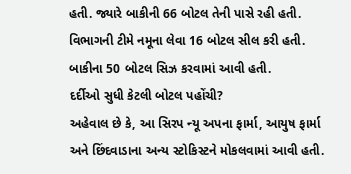હતી. જ્યારે બાકીની 66 બોટલ તેની પાસે રહી હતી. વિભાગની ટીમે નમૂના લેવા 16 બોટલ સીલ કરી હતી. બાકીના 50 બોટલ સિઝ કરવામાં આવી હતી.
દર્દીઓ સુધી કેટલી બોટલ પહોંચી?
અહેવાલ છે કે, આ સિરપ ન્યૂ અપના ફાર્મા, આયુષ ફાર્મા અને છિંદવાડાના અન્ય સ્ટોકિસ્ટને મોકલવામાં આવી હતી.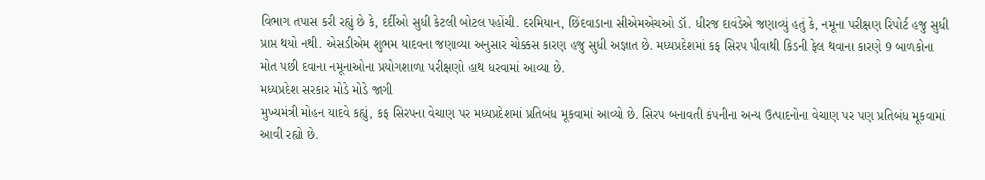વિભાગ તપાસ કરી રહ્યું છે કે, દર્દીઓ સુધી કેટલી બોટલ પહોંચી. દરમિયાન, છિંદવાડાના સીએમએચઓ ડૉ. ધીરજ દાવંડેએ જણાવ્યું હતું કે, નમૂના પરીક્ષણ રિપોર્ટ હજુ સુધી પ્રાપ્ત થયો નથી. એસડીએમ શુભમ યાદવના જણાવ્યા અનુસાર ચોક્કસ કારણ હજુ સુધી અજ્ઞાત છે. મધ્યપ્રદેશમાં કફ સિરપ પીવાથી કિડની ફેલ થવાના કારણે 9 બાળકોના મોત પછી દવાના નમૂનાઓના પ્રયોગશાળા પરીક્ષણો હાથ ધરવામાં આવ્યા છે.
મધ્યપ્રદેશ સરકાર મોડે મોડે જાગી
મુખ્યમંત્રી મોહન યાદવે કહ્યું, કફ સિરપના વેચાણ પર મધ્યપ્રદેશમાં પ્રતિબંધ મૂકવામાં આવ્યો છે. સિરપ બનાવતી કંપનીના અન્ય ઉત્પાદનોના વેચાણ પર પણ પ્રતિબંધ મૂકવામાં આવી રહ્યો છે.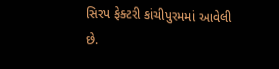સિરપ ફેક્ટરી કાંચીપુરમમાં આવેલી છે.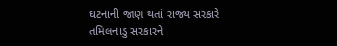ઘટનાની જાણ થતાં રાજ્ય સરકારે તમિલનાડુ સરકારને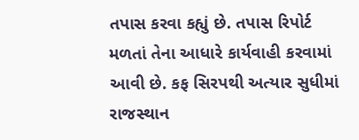તપાસ કરવા કહ્યું છે. તપાસ રિપોર્ટ મળતાં તેના આધારે કાર્યવાહી કરવામાં આવી છે. કફ સિરપથી અત્યાર સુધીમાં રાજસ્થાન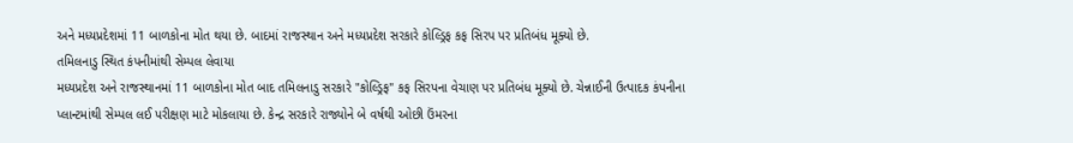અને મધ્યપ્રદેશમાં 11 બાળકોના મોત થયા છે. બાદમાં રાજસ્થાન અને મધ્યપ્રદેશ સરકારે કોલ્ડ્રિફ કફ સિરપ પર પ્રતિબંધ મૂક્યો છે.
તમિલનાડુ સ્થિત કંપનીમાંથી સેમ્પલ લેવાયા
મધ્યપ્રદેશ અને રાજસ્થાનમાં 11 બાળકોના મોત બાદ તમિલનાડુ સરકારે "કોલ્ડ્રિફ" કફ સિરપના વેચાણ પર પ્રતિબંધ મૂક્યો છે. ચેન્નાઈની ઉત્પાદક કંપનીના પ્લાન્ટમાંથી સેમ્પલ લઈ પરીક્ષણ માટે મોકલાયા છે. કેન્દ્ર સરકારે રાજ્યોને બે વર્ષથી ઓછી ઉંમરના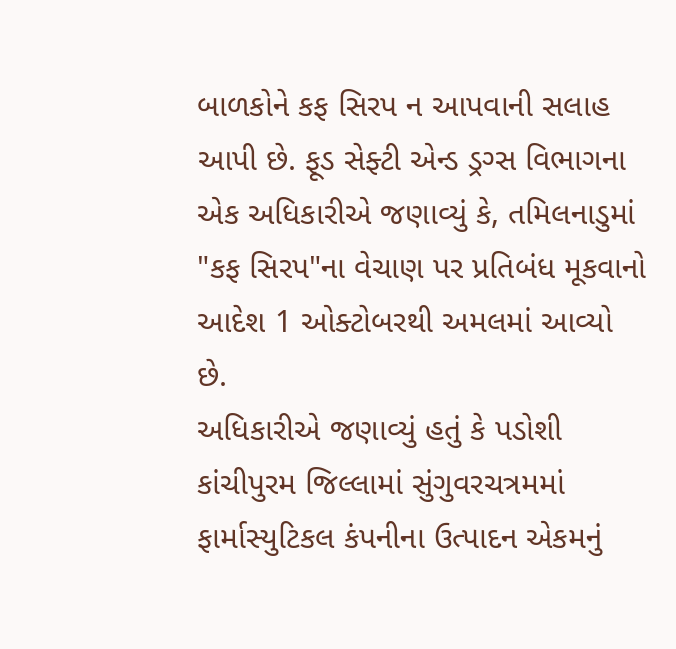બાળકોને કફ સિરપ ન આપવાની સલાહ આપી છે. ફૂડ સેફ્ટી એન્ડ ડ્રગ્સ વિભાગના એક અધિકારીએ જણાવ્યું કે, તમિલનાડુમાં "કફ સિરપ"ના વેચાણ પર પ્રતિબંધ મૂકવાનો આદેશ 1 ઓક્ટોબરથી અમલમાં આવ્યો છે.
અધિકારીએ જણાવ્યું હતું કે પડોશી કાંચીપુરમ જિલ્લામાં સુંગુવરચત્રમમાં ફાર્માસ્યુટિકલ કંપનીના ઉત્પાદન એકમનું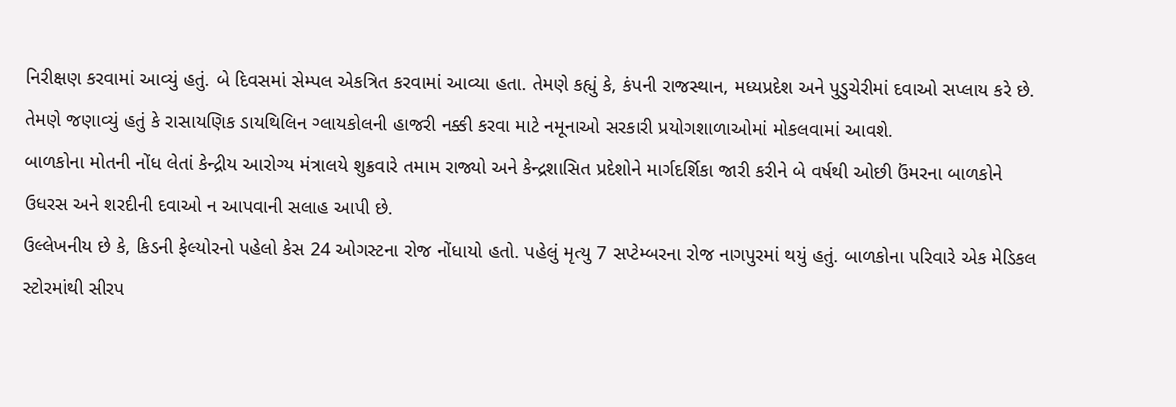નિરીક્ષણ કરવામાં આવ્યું હતું. બે દિવસમાં સેમ્પલ એકત્રિત કરવામાં આવ્યા હતા. તેમણે કહ્યું કે, કંપની રાજસ્થાન, મધ્યપ્રદેશ અને પુડુચેરીમાં દવાઓ સપ્લાય કરે છે. તેમણે જણાવ્યું હતું કે રાસાયણિક ડાયથિલિન ગ્લાયકોલની હાજરી નક્કી કરવા માટે નમૂનાઓ સરકારી પ્રયોગશાળાઓમાં મોકલવામાં આવશે.
બાળકોના મોતની નોંધ લેતાં કેન્દ્રીય આરોગ્ય મંત્રાલયે શુક્રવારે તમામ રાજ્યો અને કેન્દ્રશાસિત પ્રદેશોને માર્ગદર્શિકા જારી કરીને બે વર્ષથી ઓછી ઉંમરના બાળકોને ઉધરસ અને શરદીની દવાઓ ન આપવાની સલાહ આપી છે.
ઉલ્લેખનીય છે કે, કિડની ફેલ્યોરનો પહેલો કેસ 24 ઓગસ્ટના રોજ નોંધાયો હતો. પહેલું મૃત્યુ 7 સપ્ટેમ્બરના રોજ નાગપુરમાં થયું હતું. બાળકોના પરિવારે એક મેડિકલ સ્ટોરમાંથી સીરપ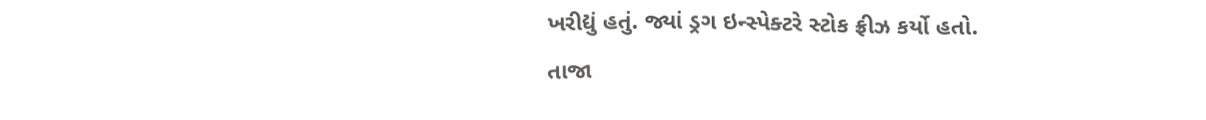ખરીદ્યું હતું. જ્યાં ડ્રગ ઇન્સ્પેક્ટરે સ્ટોક ફ્રીઝ કર્યો હતો.
તાજા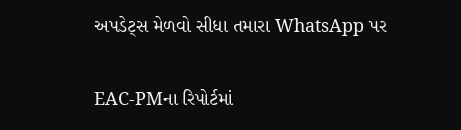અપડેટ્સ મેળવો સીધા તમારા WhatsApp પર

EAC-PMના રિપોર્ટમાં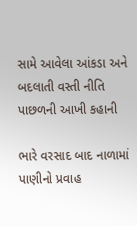સામે આવેલા આંકડા અને બદલાતી વસ્તી નીતિ પાછળની આખી કહાની

ભારે વરસાદ બાદ નાળામાં પાણીનો પ્રવાહ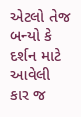એટલો તેજ બન્યો કે દર્શન માટે આવેલી કાર જ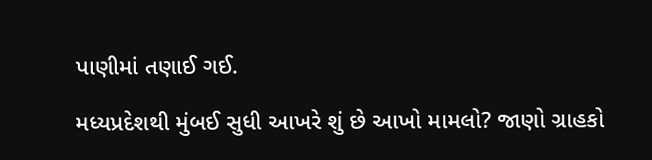પાણીમાં તણાઈ ગઈ.

મધ્યપ્રદેશથી મુંબઈ સુધી આખરે શું છે આખો મામલો? જાણો ગ્રાહકો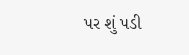પર શું પડી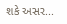શકે અસર...